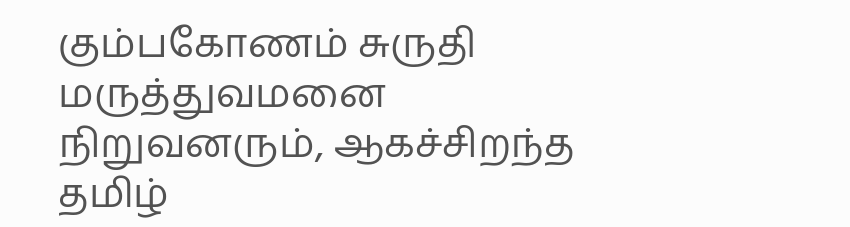கும்பகோணம் சுருதி மருத்துவமனை நிறுவனரும், ஆகச்சிறந்த தமிழ்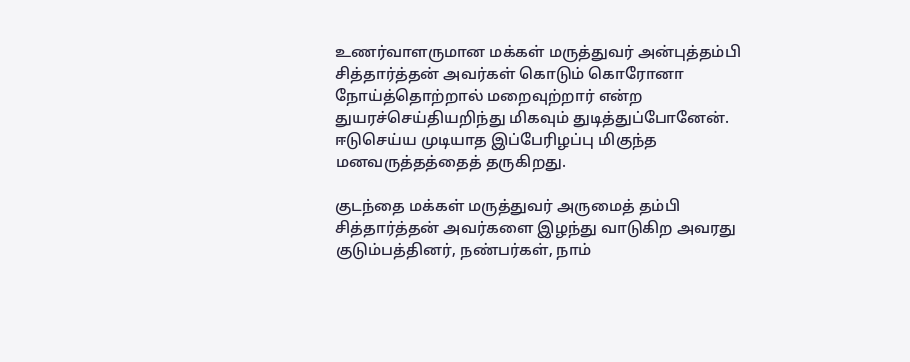உணர்வாளருமான மக்கள் மருத்துவர் அன்புத்தம்பி சித்தார்த்தன் அவர்கள் கொடும் கொரோனா நோய்த்தொற்றால் மறைவுற்றார் என்ற துயரச்செய்தியறிந்து மிகவும் துடித்துப்போனேன். ஈடுசெய்ய முடியாத இப்பேரிழப்பு மிகுந்த மனவருத்தத்தைத் தருகிறது.

குடந்தை மக்கள் மருத்துவர் அருமைத் தம்பி சித்தார்த்தன் அவர்களை இழந்து வாடுகிற அவரது குடும்பத்தினர், நண்பர்கள், நாம்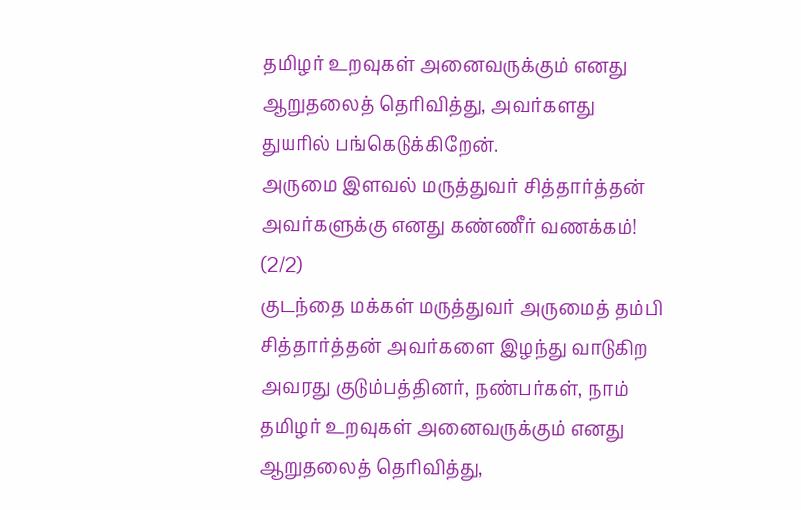தமிழர் உறவுகள் அனைவருக்கும் எனது ஆறுதலைத் தெரிவித்து, அவர்களது துயரில் பங்கெடுக்கிறேன்.
அருமை இளவல் மருத்துவர் சித்தார்த்தன் அவர்களுக்கு எனது கண்ணீர் வணக்கம்!
(2/2)
குடந்தை மக்கள் மருத்துவர் அருமைத் தம்பி சித்தார்த்தன் அவர்களை இழந்து வாடுகிற அவரது குடும்பத்தினர், நண்பர்கள், நாம் தமிழர் உறவுகள் அனைவருக்கும் எனது ஆறுதலைத் தெரிவித்து,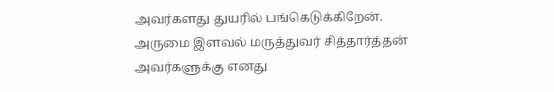அவர்களது துயரில் பங்கெடுக்கிறேன்.
அருமை இளவல் மருத்துவர் சித்தார்த்தன் அவர்களுக்கு எனது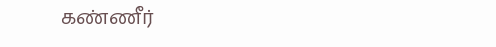கண்ணீர்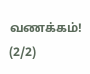வணக்கம்!
(2/2)